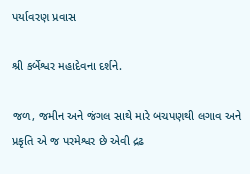પર્યાવરણ પ્રવાસ

શ્રી કર્બેશ્વર મહાદેવના દર્શને.

જળ, જમીન અને જંગલ સાથે મારે બચપણથી લગાવ અને પ્રકૃતિ એ જ પરમેશ્વર છે એવી દ્રઢ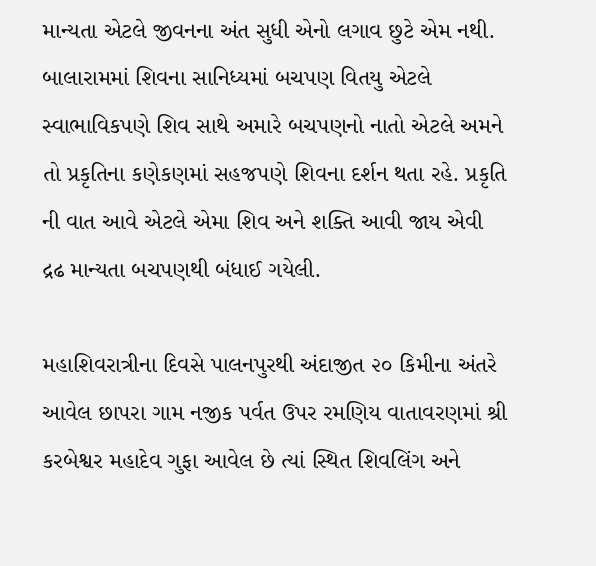માન્યતા એટલે જીવનના અંત સુધી એનો લગાવ છુટે એમ નથી. બાલારામમાં શિવના સાનિધ્યમાં બચપણ વિતયુ એટલે સ્વાભાવિકપણે શિવ સાથે અમારે બચપણનો નાતો એટલે અમને તો પ્રકૃતિના કણેકણમાં સહજપણે શિવના દર્શન થતા રહે. પ્રકૃતિ ની વાત આવે એટલે એમા શિવ અને શક્તિ આવી જાય એવી દ્રઢ માન્યતા બચપણથી બંધાઈ ગયેલી.

મહાશિવરાત્રીના દિવસે પાલનપુરથી અંદાજીત ૨૦ કિમીના અંતરે આવેલ છાપરા ગામ નજીક પર્વત ઉપર રમણિય વાતાવરણમાં શ્રી કરબેશ્વર મહાદેવ ગુફા આવેલ છે ત્યાં સ્થિત શિવલિંગ અને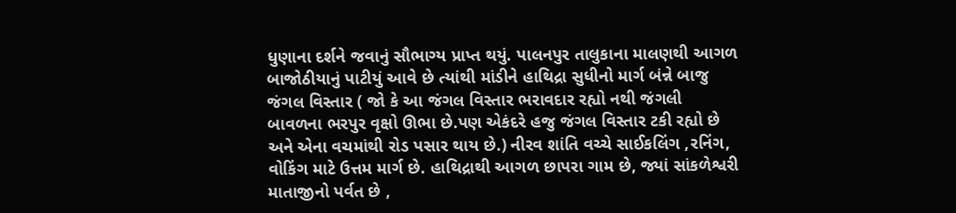ધુણાના દર્શને જવાનું સૌભાગ્ય પ્રાપ્ત થયું. પાલનપુર તાલુકાના માલણથી આગળ બાજોઠીયાનું પાટીયું આવે છે ત્યાંથી માંડીને હાથિદ્રા સુધીનો માર્ગ બંન્ને બાજુ જંગલ વિસ્તાર ( જો કે આ જંગલ વિસ્તાર ભરાવદાર રહ્યો નથી જંગલી બાવળના ભરપુર વૃક્ષો ઊભા છે.પણ એકંદરે હજુ જંગલ વિસ્તાર ટકી રહ્યો છે અને એના વચમાંથી રોડ પસાર થાય છે.) નીરવ શાંતિ વચ્ચે સાઈકલિંગ ,રનિંગ, વોકિંગ માટે ઉત્તમ માર્ગ છે. હાથિદ્રાથી આગળ છાપરા ગામ છે, જ્યાં સાંકળેશ્વરી માતાજીનો પર્વત છે ,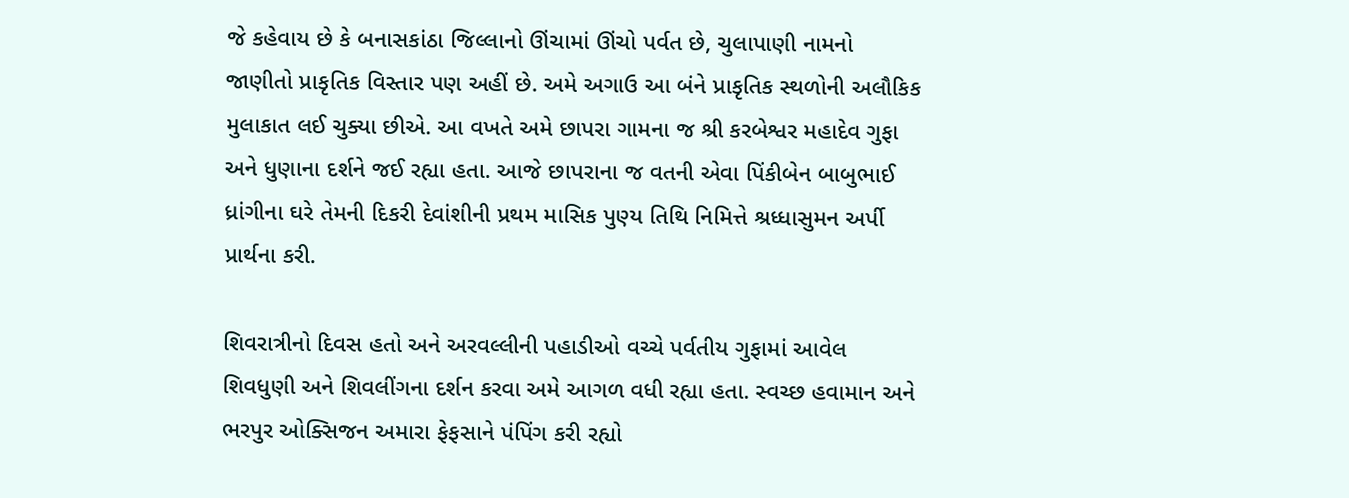જે કહેવાય છે કે બનાસકાંઠા જિલ્લાનો ઊંચામાં ઊંચો પર્વત છે, ચુલાપાણી નામનો જાણીતો પ્રાકૃતિક વિસ્તાર પણ અહીં છે. અમે અગાઉ આ બંને પ્રાકૃતિક સ્થળોની અલૌકિક મુલાકાત લઈ ચુક્યા છીએ. આ વખતે અમે છાપરા ગામના જ શ્રી કરબેશ્વર મહાદેવ ગુફા અને ધુણાના દર્શને જઈ રહ્યા હતા. આજે છાપરાના જ વતની એવા પિંકીબેન બાબુભાઈ ધ્રાંગીના ઘરે તેમની દિકરી દેવાંશીની પ્રથમ માસિક પુણ્ય તિથિ નિમિત્તે શ્રધ્ધાસુમન અર્પી પ્રાર્થના કરી.

શિવરાત્રીનો દિવસ હતો અને અરવલ્લીની પહાડીઓ વચ્ચે પર્વતીય ગુફામાં આવેલ શિવધુણી અને શિવલીંગના દર્શન કરવા અમે આગળ વધી રહ્યા હતા. સ્વચ્છ હવામાન અને ભરપુર ઓક્સિજન અમારા ફેફસાને પંપિંગ કરી રહ્યો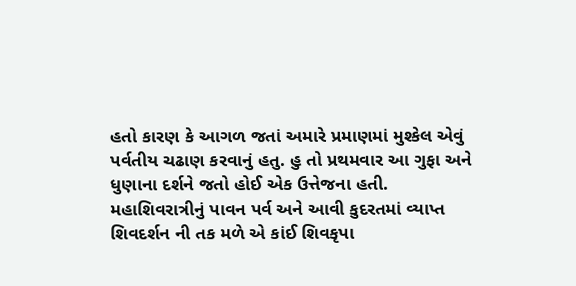હતો કારણ કે આગળ જતાં અમારે પ્રમાણમાં મુશ્કેલ એવું પર્વતીય ચઢાણ કરવાનું હતુ. હુ તો પ્રથમવાર આ ગુફા અને ધુણાના દર્શને જતો હોઈ એક ઉત્તેજના હતી. મહાશિવરાત્રીનું પાવન પર્વ અને આવી કુદરતમાં વ્યાપ્ત શિવદર્શન ની તક મળે એ કાંઈ શિવકૃપા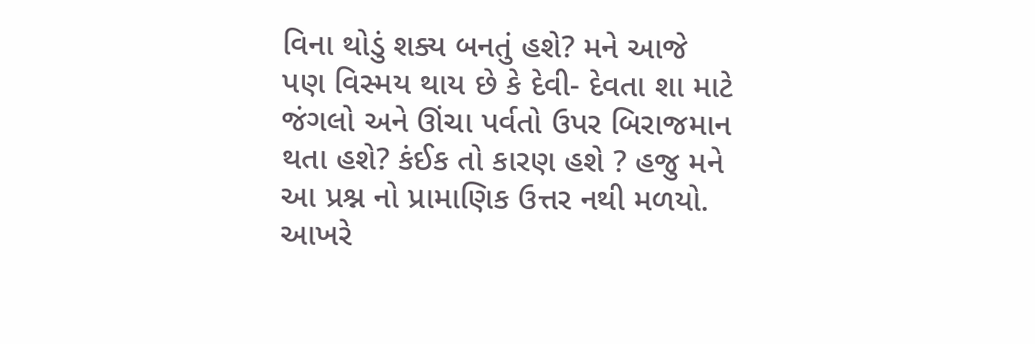વિના થોડું શક્ય બનતું હશે? મને આજે પણ વિસ્મય થાય છે કે દેવી- દેવતા શા માટે જંગલો અને ઊંચા પર્વતો ઉપર બિરાજમાન થતા હશે? કંઈક તો કારણ હશે ? હજુ મને આ પ્રશ્ન નો પ્રામાણિક ઉત્તર નથી મળયો. આખરે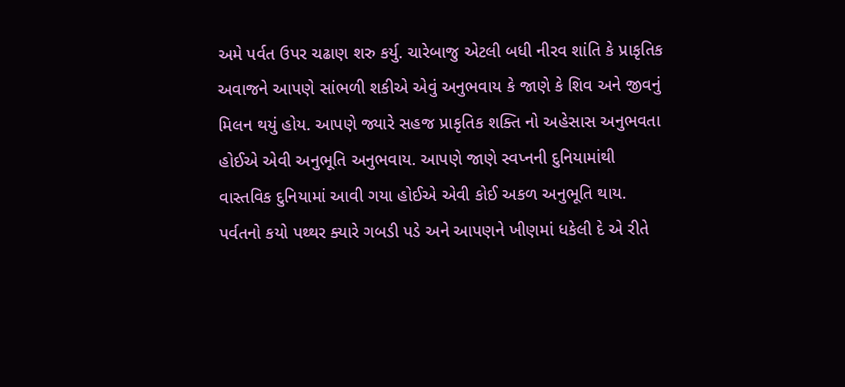અમે પર્વત ઉપર ચઢાણ શરુ કર્યુ. ચારેબાજુ એટલી બધી નીરવ શાંતિ કે પ્રાકૃતિક અવાજને આપણે સાંભળી શકીએ એવું અનુભવાય કે જાણે કે શિવ અને જીવનું મિલન થયું હોય. આપણે જ્યારે સહજ પ્રાકૃતિક શક્તિ નો અહેસાસ અનુભવતા હોઈએ એવી અનુભૂતિ અનુભવાય. આપણે જાણે સ્વપ્નની દુનિયામાંથી વાસ્તવિક દુનિયામાં આવી ગયા હોઈએ એવી કોઈ અકળ અનુભૂતિ થાય. પર્વતનો કયો પથ્થર ક્યારે ગબડી પડે અને આપણને ખીણમાં ધકેલી દે એ રીતે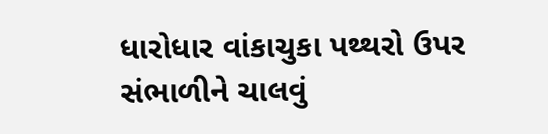ધારોધાર વાંકાચુકા પથ્થરો ઉપર સંભાળીને ચાલવું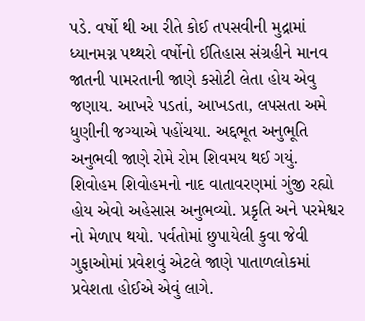પડે. વર્ષો થી આ રીતે કોઈ તપસવીની મુદ્રામાં ધ્યાનમગ્ન પથ્થરો વર્ષોનો ઈતિહાસ સંગ્રહીને માનવ જાતની પામરતાની જાણે કસોટી લેતા હોય એવુ જણાય. આખરે પડતાં, આખડતા, લપસતા અમે ધુણીની જગ્યાએ પહોંચયા. અદ્દભૂત અનુભૂતિ અનુભવી જાણે રોમે રોમ શિવમય થઈ ગયું. શિવોહમ શિવોહમનો નાદ વાતાવરણમાં ગુંજી રહ્યો હોય એવો અહેસાસ અનુભવ્યો. પ્રકૃતિ અને પરમેશ્વર નો મેળાપ થયો. પર્વતોમાં છુપાયેલી કુવા જેવી ગુફાઓમાં પ્રવેશવું એટલે જાણે પાતાળલોકમાં પ્રવેશતા હોઈએ એવું લાગે.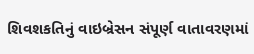શિવશકતિનું વાઇબ્રેસન સંપૂર્ણ વાતાવરણમાં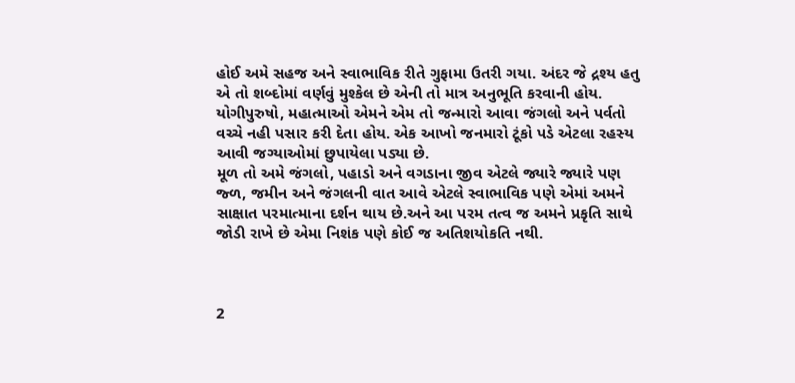હોઈ અમે સહજ અને સ્વાભાવિક રીતે ગુફામા ઉતરી ગયા. અંદર જે દ્રશ્ય હતુ એ તો શબ્દોમાં વર્ણવું મુશ્કેલ છે એની તો માત્ર અનુભૂતિ કરવાની હોય. યોગીપુરુષો, મહાત્માઓ એમને એમ તો જન્મારો આવા જંગલો અને પર્વતો વચ્ચે નહી પસાર કરી દેતા હોય. એક આખો જનમારો ટૂંકો પડે એટલા રહસ્ય આવી જગ્યાઓમાં છુપાયેલા પડ્યા છે.
મૂળ તો અમે જંગલો, પહાડો અને વગડાના જીવ એટલે જ્યારે જ્યારે પણ જ્ળ, જમીન અને જંગલની વાત આવે એટલે સ્વાભાવિક પણે એમાં અમને સાક્ષાત પરમાત્માના દર્શન થાય છે.અને આ પરમ તત્વ જ અમને પ્રકૃતિ સાથે જોડી રાખે છે એમા નિશંક પણે કોઈ જ અતિશયોકતિ નથી.



2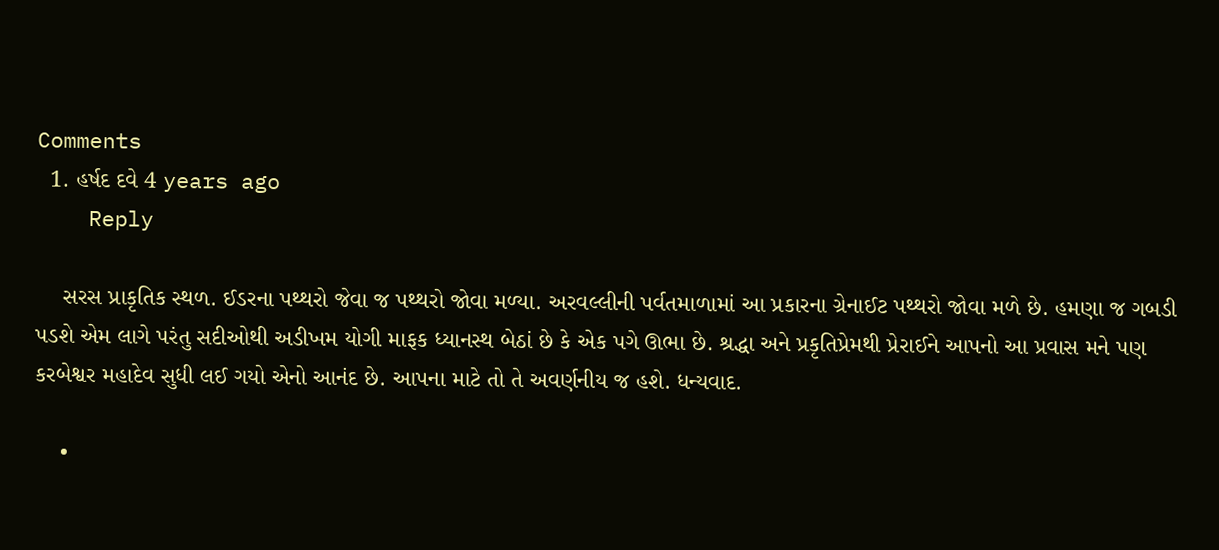Comments
  1. હર્ષદ દવે 4 years ago
    Reply

    સરસ પ્રાકૃતિક સ્થળ. ઈડરના પથ્થરો જેવા જ પથ્થરો જોવા મળ્યા. અરવલ્લીની પર્વતમાળામાં આ પ્રકારના ગ્રેનાઈટ પથ્થરો જોવા મળે છે. હમણા જ ગબડી પડશે એમ લાગે પરંતુ સદીઓથી અડીખમ યોગી માફક ધ્યાનસ્થ બેઠાં છે કે એક પગે ઊભા છે. શ્રદ્ધા અને પ્રકૃતિપ્રેમથી પ્રેરાઈને આપનો આ પ્રવાસ મને પણ કરબેશ્વર મહાદેવ સુધી લઈ ગયો એનો આનંદ છે. આપના માટે તો તે અવર્ણનીય જ હશે. ધન્યવાદ.

    •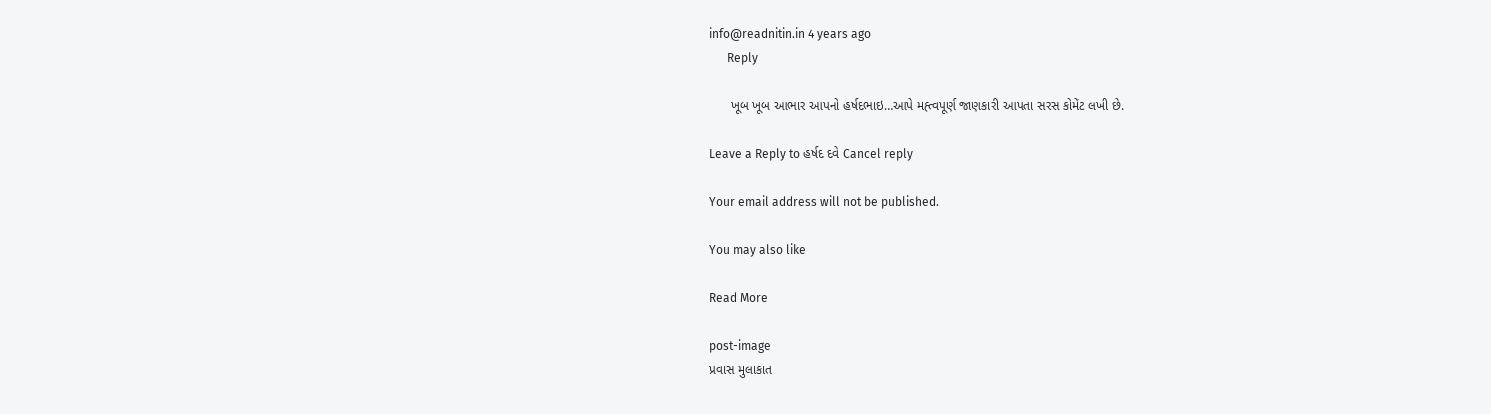info@readnitin.in 4 years ago
      Reply

      ખૂબ ખૂબ આભાર આપનો હર્ષદભાઇ…આપે મહ્ત્વપૂર્ણ જાણકારી આપતા સરસ કોમેંટ લખી છે.

Leave a Reply to હર્ષદ દવે Cancel reply

Your email address will not be published.

You may also like

Read More

post-image
પ્રવાસ મુલાકાત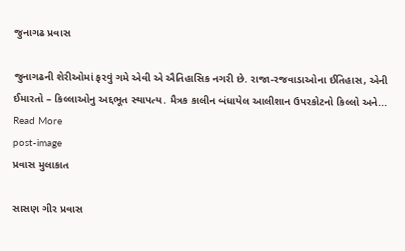જુનાગઢ પ્રવાસ

જુનાગઢની શેરીઓમાં ફરવું ગમે એવી એ ઐતિહાસિક નગરી છે. રાજા-રજવાડાઓના ઈતિહાસ, એની ઈમારતો – કિલ્લાઓનુ અદ્દભૂત સ્થાપત્ય. મૈત્રક કાલીન બંધાયેલ આલીશાન ઉપરકોટનો કિલ્લો અને...
Read More
post-image
પ્રવાસ મુલાકાત

સાસણ ગીર પ્રવાસ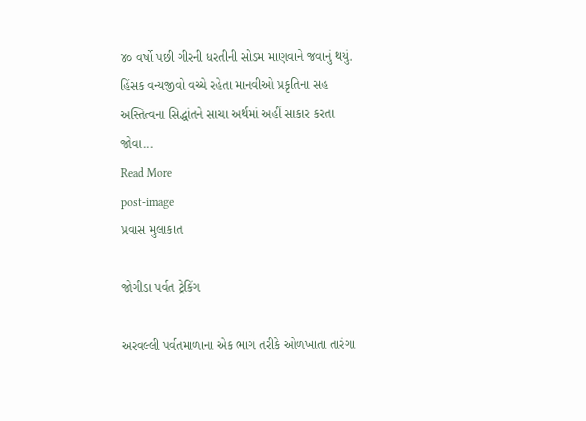૪૦ વર્ષો પછી ગીરની ધરતીની સોડમ માણવાને જવાનું થયું. હિંસક વન્યજીવો વચ્ચે રહેતા માનવીઓ પ્રકૃતિના સહ અસ્તિત્વના સિદ્ધાંતને સાચા અર્થમાં અહીં સાકાર કરતા જોવા...
Read More
post-image
પ્રવાસ મુલાકાત

જોગીડા પર્વત ટ્રેકિંગ

અરવલ્લી પર્વતમાળાના એક ભાગ તરીકે ઓળખાતા તારંગા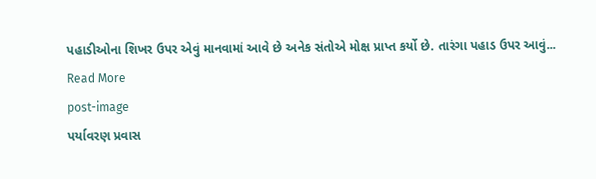પહાડીઓના શિખર ઉપર એવું માનવામાં આવે છે અનેક સંતોએ મોક્ષ પ્રાપ્ત કર્યો છે. તારંગા પહાડ ઉપર આવું...
Read More
post-image
પર્યાવરણ પ્રવાસ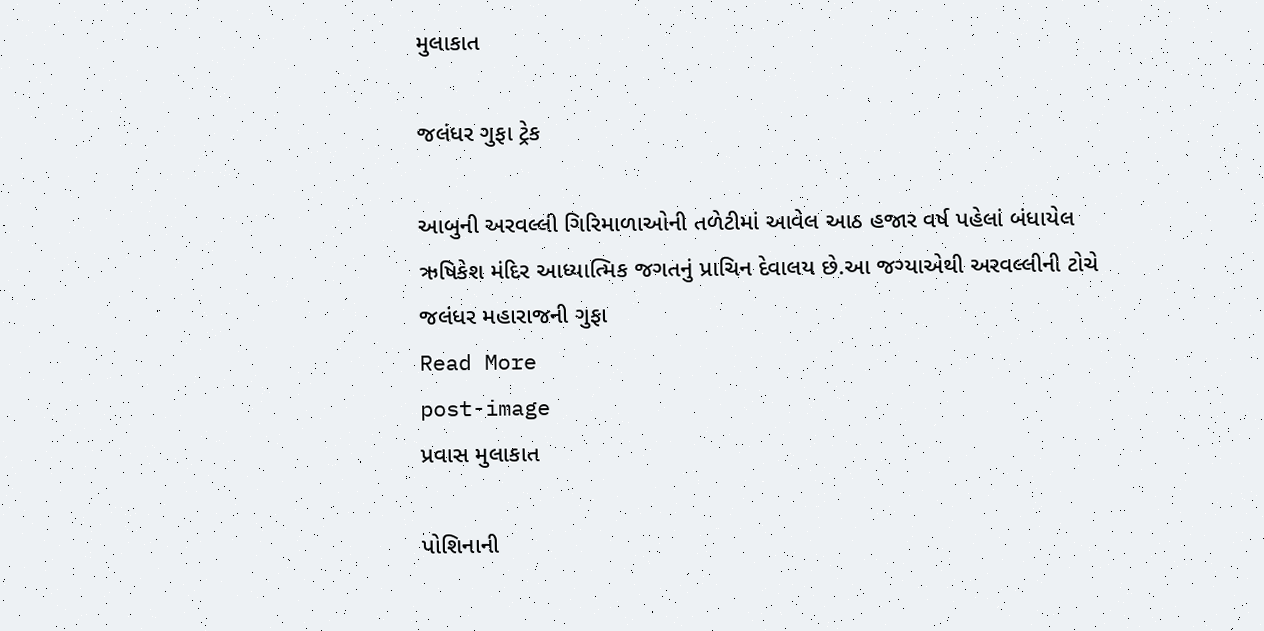મુલાકાત

જલંધર ગુફા ટ્રેક

આબુની અરવલ્લી ગિરિમાળાઓની તળેટીમાં આવેલ આઠ હજાર વર્ષ પહેલાં બંધાયેલ ઋષિકેશ મંદિર આધ્યાત્મિક જગતનું પ્રાચિન દેવાલય છે.આ જગ્યાએથી અરવલ્લીની ટોચે જલંધર મહારાજની ગુફા
Read More
post-image
પ્રવાસ મુલાકાત

પોશિનાની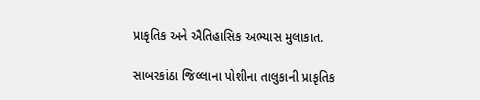પ્રાકૃતિક અને ઐતિહાસિક અભ્યાસ મુલાકાત.

સાબરકાંઠા જિલ્લાના પોશીના તાલુકાની પ્રાકૃતિક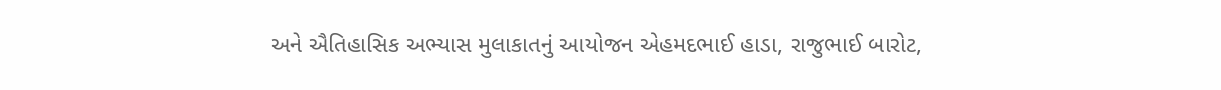અને ઐતિહાસિક અભ્યાસ મુલાકાતનું આયોજન એહમદભાઈ હાડા, રાજુભાઈ બારોટ,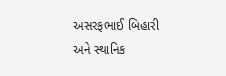અસરફભાઈ બિહારી અને સ્થાનિક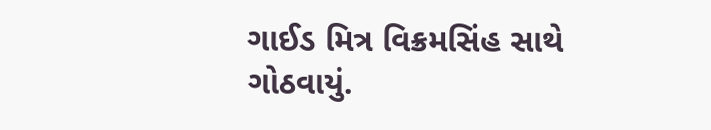ગાઈડ મિત્ર વિક્રમસિંહ સાથે ગોઠવાયું.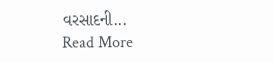વરસાદની...
Read More